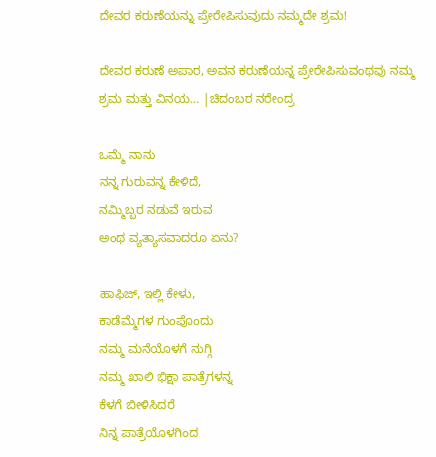ದೇವರ ಕರುಣೆಯನ್ನು ಪ್ರೇರೇಪಿಸುವುದು ನಮ್ಮದೇ ಶ್ರಮ!

ದೇವರ ಕರುಣೆ ಅಪಾರ, ಅವನ ಕರುಣೆಯನ್ನ ಪ್ರೇರೇಪಿಸುವಂಥವು ನಮ್ಮ ಶ್ರಮ ಮತ್ತು ವಿನಯ… |ಚಿದಂಬರ ನರೇಂದ್ರ

ಒಮ್ಮೆ ನಾನು
ನನ್ನ ಗುರುವನ್ನ ಕೇಳಿದೆ,
ನಮ್ಮಿಬ್ಬರ ನಡುವೆ ಇರುವ
ಅಂಥ ವ್ಯತ್ಯಾಸವಾದರೂ ಏನು?

ಹಾಫಿಜ್, ಇಲ್ಲಿ ಕೇಳು,
ಕಾಡೆಮ್ಮೆಗಳ ಗುಂಪೊಂದು
ನಮ್ಮ ಮನೆಯೊಳಗೆ ನುಗ್ಗಿ
ನಮ್ಮ ಖಾಲಿ ಭಿಕ್ಷಾ ಪಾತ್ರೆಗಳನ್ನ
ಕೆಳಗೆ ಬೀಳಿಸಿದರೆ
ನಿನ್ನ ಪಾತ್ರೆಯೊಳಗಿಂದ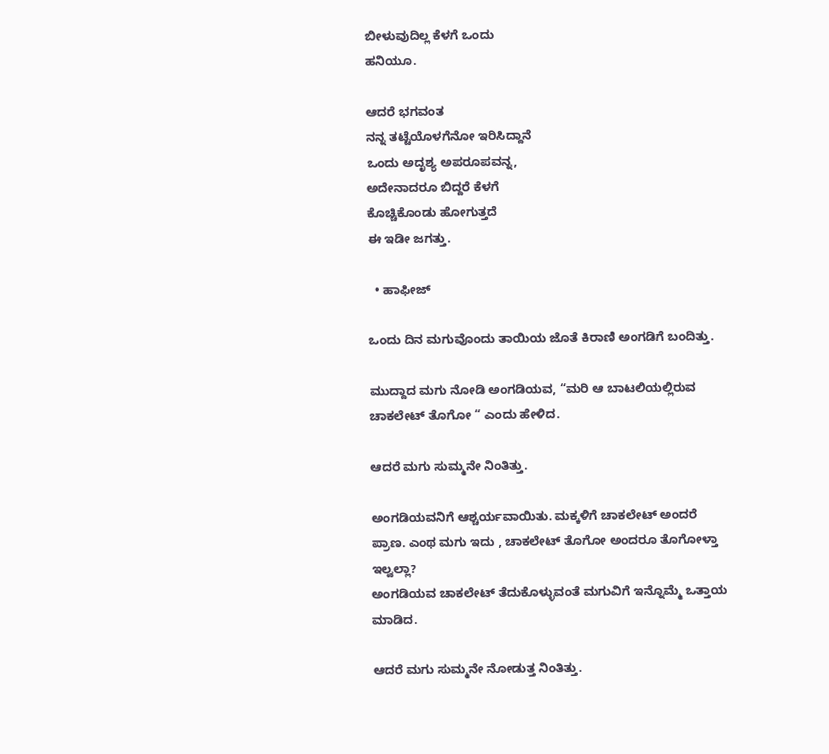ಬೀಳುವುದಿಲ್ಲ ಕೆಳಗೆ ಒಂದು
ಹನಿಯೂ.

ಆದರೆ ಭಗವಂತ
ನನ್ನ ತಟ್ಟೆಯೊಳಗೆನೋ ಇರಿಸಿದ್ದಾನೆ
ಒಂದು ಅದೃಶ್ಯ ಅಪರೂಪವನ್ನ,
ಅದೇನಾದರೂ ಬಿದ್ದರೆ ಕೆಳಗೆ
ಕೊಚ್ಚಿಕೊಂಡು ಹೋಗುತ್ತದೆ
ಈ ಇಡೀ ಜಗತ್ತು.

  • ಹಾಫೀಜ್

ಒಂದು ದಿನ ಮಗುವೊಂದು ತಾಯಿಯ ಜೊತೆ ಕಿರಾಣಿ ಅಂಗಡಿಗೆ ಬಂದಿತ್ತು.

ಮುದ್ದಾದ ಮಗು ನೋಡಿ ಅಂಗಡಿಯವ, “ಮರಿ ಆ ಬಾಟಲಿಯಲ್ಲಿರುವ ಚಾಕಲೇಟ್ ತೊಗೋ “ ಎಂದು ಹೇಳಿದ.

ಆದರೆ ಮಗು ಸುಮ್ಮನೇ ನಿಂತಿತ್ತು.

ಅಂಗಡಿಯವನಿಗೆ ಆಶ್ಚರ್ಯವಾಯಿತು. ಮಕ್ಕಳಿಗೆ ಚಾಕಲೇಟ್ ಅಂದರೆ ಪ್ರಾಣ. ಎಂಥ ಮಗು ಇದು , ಚಾಕಲೇಟ್ ತೊಗೋ ಅಂದರೂ ತೊಗೋಳ್ತಾ ಇಲ್ವಲ್ಲಾ?
ಅಂಗಡಿಯವ ಚಾಕಲೇಟ್ ತೆದುಕೊಳ್ಳುವಂತೆ ಮಗುವಿಗೆ ಇನ್ನೊಮ್ಮೆ ಒತ್ತಾಯ ಮಾಡಿದ.

ಆದರೆ ಮಗು ಸುಮ್ಮನೇ ನೋಡುತ್ತ ನಿಂತಿತ್ತು.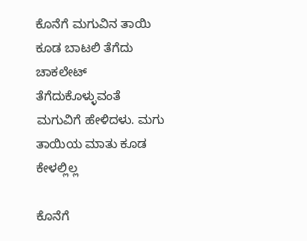ಕೊನೆಗೆ ಮಗುವಿನ ತಾಯಿ ಕೂಡ ಬಾಟಲಿ ತೆಗೆದು ಚಾಕಲೇಟ್ ತೆಗೆದುಕೊಳ್ಳುವಂತೆ ಮಗುವಿಗೆ ಹೇಳಿದಳು. ಮಗು ತಾಯಿಯ ಮಾತು ಕೂಡ ಕೇಳಲ್ಲಿಲ್ಲ

ಕೊನೆಗೆ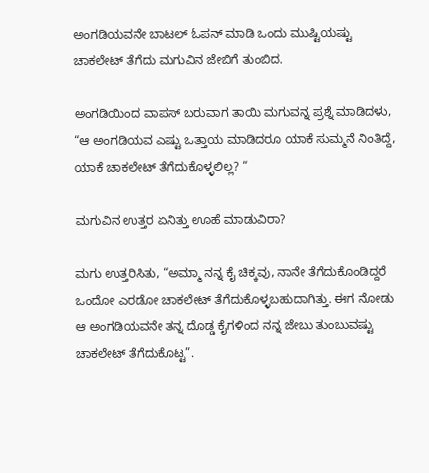ಅಂಗಡಿಯವನೇ ಬಾಟಲ್ ಓಪನ್ ಮಾಡಿ ಒಂದು ಮುಷ್ಟಿಯಷ್ಟು ಚಾಕಲೇಟ್ ತೆಗೆದು ಮಗುವಿನ ಜೇಬಿಗೆ ತುಂಬಿದ.

ಅಂಗಡಿಯಿಂದ ವಾಪಸ್ ಬರುವಾಗ ತಾಯಿ ಮಗುವನ್ನ ಪ್ರಶ್ನೆ ಮಾಡಿದಳು, “ಆ ಅಂಗಡಿಯವ ಎಷ್ಟು ಒತ್ತಾಯ ಮಾಡಿದರೂ ಯಾಕೆ ಸುಮ್ಮನೆ ನಿಂತಿದ್ದೆ, ಯಾಕೆ ಚಾಕಲೇಟ್ ತೆಗೆದುಕೊಳ್ಳಲಿಲ್ಲ? “

ಮಗುವಿನ ಉತ್ತರ ಏನಿತ್ತು ಊಹೆ ಮಾಡುವಿರಾ?

ಮಗು ಉತ್ತರಿಸಿತು, “ಅಮ್ಮಾ ನನ್ನ ಕೈ ಚಿಕ್ಕವು, ನಾನೇ ತೆಗೆದುಕೊಂಡಿದ್ದರೆ ಒಂದೋ ಎರಡೋ ಚಾಕಲೇಟ್ ತೆಗೆದುಕೊಳ್ಳಬಹುದಾಗಿತ್ತು. ಈಗ ನೋಡು ಆ ಅಂಗಡಿಯವನೇ ತನ್ನ ದೊಡ್ಡ ಕೈಗಳಿಂದ ನನ್ನ ಜೇಬು ತುಂಬುವಷ್ಟು ಚಾಕಲೇಟ್ ತೆಗೆದುಕೊಟ್ಟ”.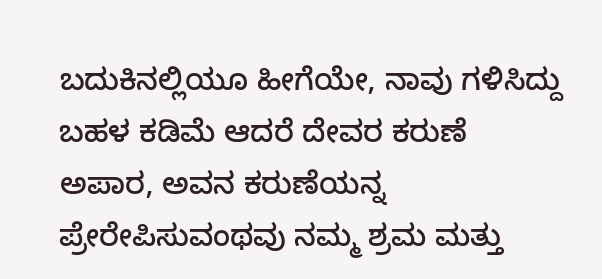ಬದುಕಿನಲ್ಲಿಯೂ ಹೀಗೆಯೇ, ನಾವು ಗಳಿಸಿದ್ದು ಬಹಳ ಕಡಿಮೆ ಆದರೆ ದೇವರ ಕರುಣೆ ಅಪಾರ, ಅವನ ಕರುಣೆಯನ್ನ ಪ್ರೇರೇಪಿಸುವಂಥವು ನಮ್ಮ ಶ್ರಮ ಮತ್ತು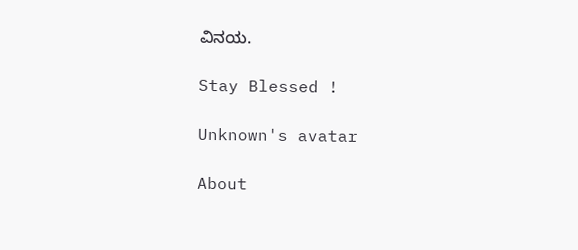ವಿನಯ.

Stay Blessed !

Unknown's avatar

About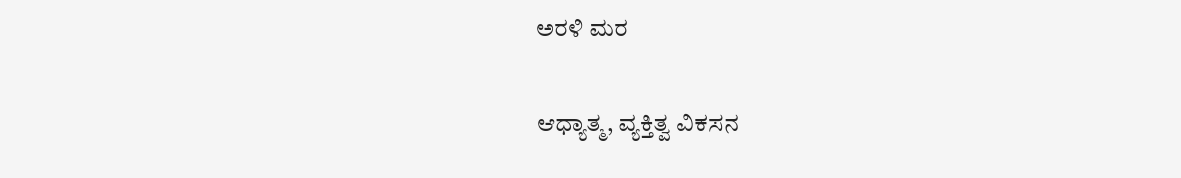ಅರಳಿ ಮರ

ಆಧ್ಯಾತ್ಮ, ವ್ಯಕ್ತಿತ್ವ ವಿಕಸನ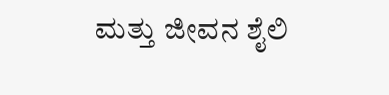ಮತ್ತು ಜೀವನ ಶೈಲಿ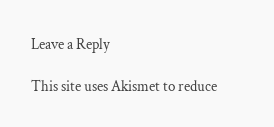Leave a Reply

This site uses Akismet to reduce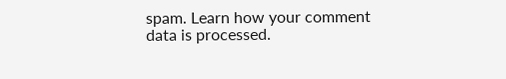spam. Learn how your comment data is processed.